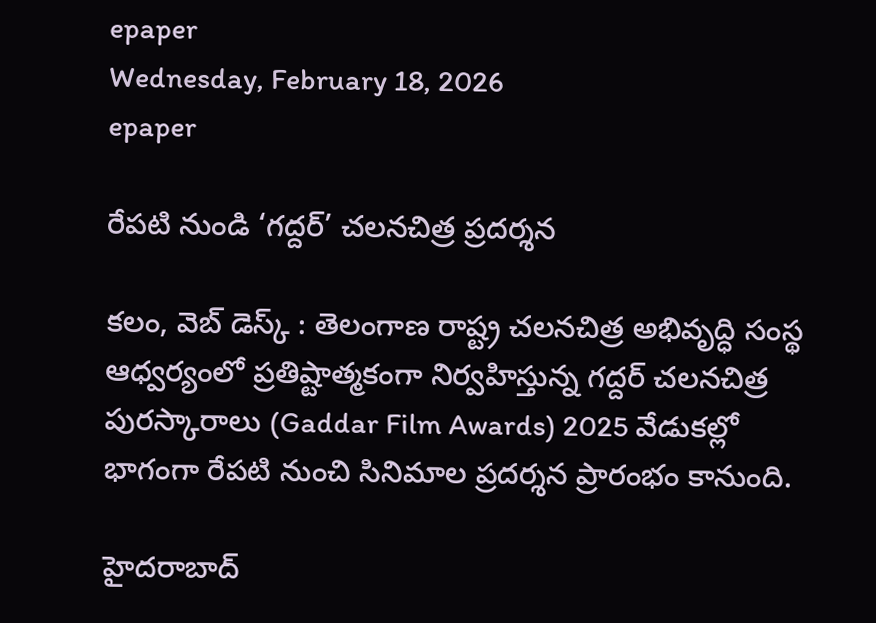epaper
Wednesday, February 18, 2026
epaper

రేపటి నుండి ‘గద్దర్’ చలనచిత్ర ప్రదర్శన

కలం, వెబ్ డెస్క్ : తెలంగాణ రాష్ట్ర చలనచిత్ర అభివృద్ధి సంస్థ ఆధ్వర్యంలో ప్రతిష్టాత్మకంగా నిర్వహిస్తున్న గద్దర్ చలనచిత్ర పురస్కారాలు (Gaddar Film Awards) 2025 వేడుకల్లో భాగంగా రేపటి నుంచి సినిమాల ప్రదర్శన ప్రారంభం కానుంది.

హైదరాబాద్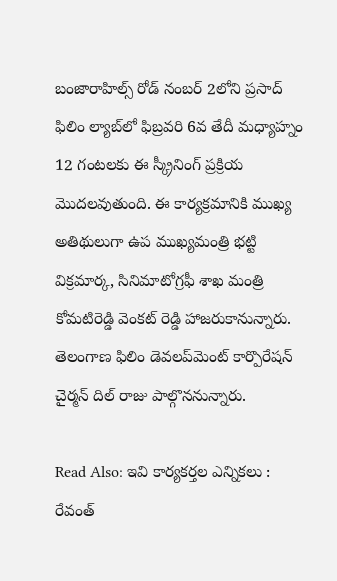బంజారాహిల్స్ రోడ్ నంబర్ 2లోని ప్రసాద్ ఫిలిం ల్యాబ్‌లో ఫిబ్రవరి 6వ తేదీ మధ్యాహ్నం 12 గంటలకు ఈ స్క్రీనింగ్ ప్రక్రియ మొదలవుతుంది. ఈ కార్యక్రమానికి ముఖ్య అతిథులుగా ఉప ముఖ్యమంత్రి భట్టి విక్రమార్క, సినిమాటోగ్రఫీ శాఖ మంత్రి కోమటిరెడ్డి వెంకట్ రెడ్డి హాజరుకానున్నారు. తెలంగాణ ఫిలిం డెవలప్‌మెంట్ కార్పొరేషన్ చైర్మన్ దిల్ రాజు పాల్గొననున్నారు.

Read Also: ఇవి కార్యకర్తల ఎన్నికలు : రేవంత్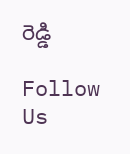రెడ్డి

Follow Us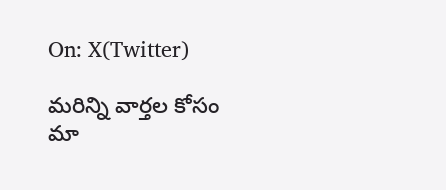On: X(Twitter)

మ‌రిన్ని వార్త‌ల కోసం మా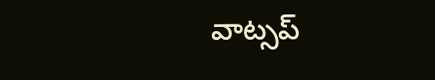వాట్స‌ప్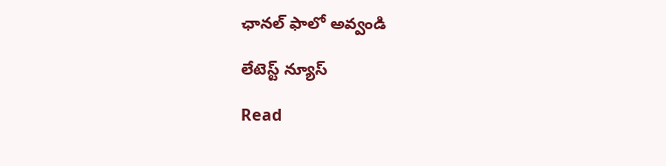ఛాన‌ల్ ఫాలో అవ్వండి

లేటెస్ట్ న్యూస్‌

Read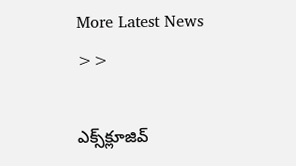More Latest News >>

ఎక్స్‌క్లూజివ్‌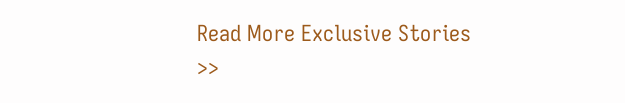Read More Exclusive Stories >>